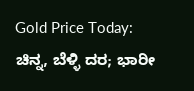Gold Price Today: ಚಿನ್ನ, ಬೆಳ್ಳಿ ದರ; ಭಾರೀ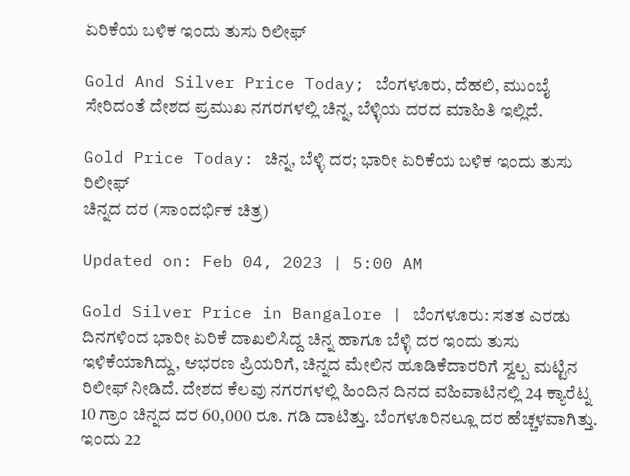ಏರಿಕೆಯ ಬಳಿಕ ಇಂದು ತುಸು ರಿಲೀಫ್

Gold And Silver Price Today; ಬೆಂಗಳೂರು, ದೆಹಲಿ, ಮುಂಬೈ ಸೇರಿದಂತೆ ದೇಶದ ಪ್ರಮುಖ ನಗರಗಳಲ್ಲಿ ಚಿನ್ನ, ಬೆಳ್ಳಿಯ ದರದ ಮಾಹಿತಿ ಇಲ್ಲಿದೆ.

Gold Price Today: ಚಿನ್ನ, ಬೆಳ್ಳಿ ದರ; ಭಾರೀ ಏರಿಕೆಯ ಬಳಿಕ ಇಂದು ತುಸು ರಿಲೀಫ್
ಚಿನ್ನದ ದರ (ಸಾಂದರ್ಭಿಕ ಚಿತ್ರ)

Updated on: Feb 04, 2023 | 5:00 AM

Gold Silver Price in Bangalore | ಬೆಂಗಳೂರು: ಸತತ ಎರಡು ದಿನಗಳಿಂದ ಭಾರೀ ಏರಿಕೆ ದಾಖಲಿಸಿದ್ದ ಚಿನ್ನ ಹಾಗೂ ಬೆಳ್ಳಿ ದರ ಇಂದು ತುಸು ಇಳಿಕೆಯಾಗಿದ್ದು, ಆಭರಣ ಪ್ರಿಯರಿಗೆ, ಚಿನ್ನದ ಮೇಲಿನ ಹೂಡಿಕೆದಾರರಿಗೆ ಸ್ವಲ್ಪ ಮಟ್ಟಿನ ರಿಲೀಫ್ ನೀಡಿದೆ. ದೇಶದ ಕೆಲವು ನಗರಗಳಲ್ಲಿ ಹಿಂದಿನ ದಿನದ ವಹಿವಾಟಿನಲ್ಲಿ 24 ಕ್ಯಾರೆಟ್ನ 10 ಗ್ರಾಂ ಚಿನ್ನದ ದರ 60,000 ರೂ. ಗಡಿ ದಾಟಿತ್ತು. ಬೆಂಗಳೂರಿನಲ್ಲೂ ದರ ಹೆಚ್ಚಳವಾಗಿತ್ತು. ಇಂದು 22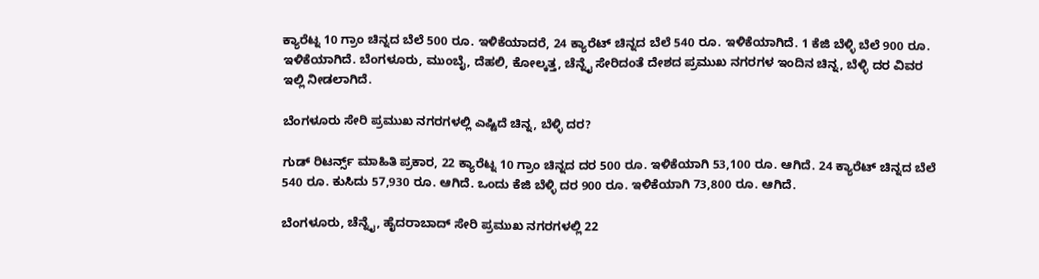ಕ್ಯಾರೆಟ್ನ 10 ಗ್ರಾಂ ಚಿನ್ನದ ಬೆಲೆ 500 ರೂ. ಇಳಿಕೆಯಾದರೆ, 24 ಕ್ಯಾರೆಟ್ ಚಿನ್ನದ ಬೆಲೆ 540 ರೂ. ಇಳಿಕೆಯಾಗಿದೆ. 1 ಕೆಜಿ ಬೆಳ್ಳಿ ಬೆಲೆ 900 ರೂ. ಇಳಿಕೆಯಾಗಿದೆ. ಬೆಂಗಳೂರು, ಮುಂಬೈ, ದೆಹಲಿ, ಕೋಲ್ಕತ್ತ, ಚೆನ್ನೈ ಸೇರಿದಂತೆ ದೇಶದ ಪ್ರಮುಖ ನಗರಗಳ ಇಂದಿನ ಚಿನ್ನ, ಬೆಳ್ಳಿ ದರ ವಿವರ ಇಲ್ಲಿ ನೀಡಲಾಗಿದೆ.

ಬೆಂಗಳೂರು ಸೇರಿ ಪ್ರಮುಖ ನಗರಗಳಲ್ಲಿ ಎಷ್ಟಿದೆ ಚಿನ್ನ, ಬೆಳ್ಳಿ ದರ?

ಗುಡ್ ರಿಟರ್ನ್ಸ್ ಮಾಹಿತಿ ಪ್ರಕಾರ, 22 ಕ್ಯಾರೆಟ್ನ 10 ಗ್ರಾಂ ಚಿನ್ನದ ದರ 500 ರೂ. ಇಳಿಕೆಯಾಗಿ 53,100 ರೂ. ಆಗಿದೆ. 24 ಕ್ಯಾರೆಟ್ ಚಿನ್ನದ ಬೆಲೆ 540 ರೂ. ಕುಸಿದು 57,930 ರೂ. ಆಗಿದೆ. ಒಂದು ಕೆಜಿ ಬೆಳ್ಳಿ ದರ 900 ರೂ. ಇಳಿಕೆಯಾಗಿ 73,800 ರೂ. ಆಗಿದೆ.

ಬೆಂಗಳೂರು, ಚೆನ್ನೈ, ಹೈದರಾಬಾದ್ ಸೇರಿ ಪ್ರಮುಖ ನಗರಗಳಲ್ಲಿ 22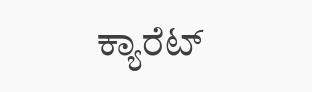ಕ್ಯಾರೆಟ್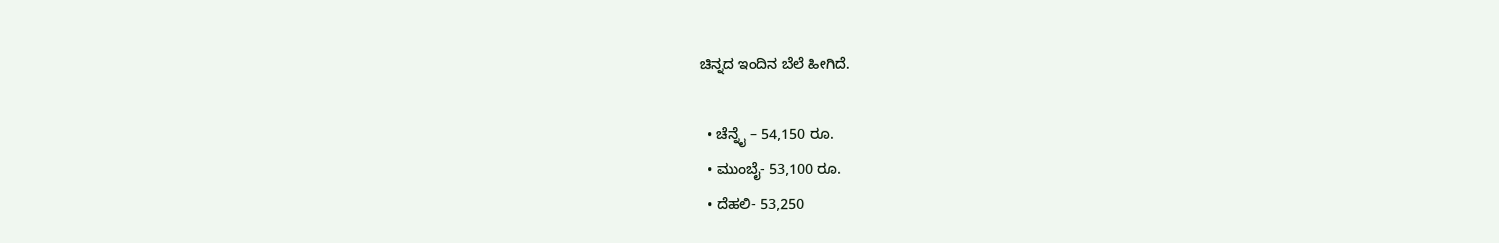ಚಿನ್ನದ ಇಂದಿನ ಬೆಲೆ ಹೀಗಿದೆ.

  • ಚೆನ್ನೈ – 54,150 ರೂ.
  • ಮುಂಬೈ- 53,100 ರೂ.
  • ದೆಹಲಿ- 53,250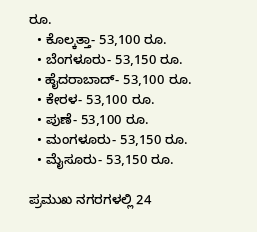ರೂ.
  • ಕೊಲ್ಕತ್ತಾ- 53,100 ರೂ.
  • ಬೆಂಗಳೂರು- 53,150 ರೂ.
  • ಹೈದರಾಬಾದ್- 53,100 ರೂ.
  • ಕೇರಳ- 53,100 ರೂ.
  • ಪುಣೆ- 53,100 ರೂ.
  • ಮಂಗಳೂರು- 53,150 ರೂ.
  • ಮೈಸೂರು- 53,150 ರೂ.

ಪ್ರಮುಖ ನಗರಗಳಲ್ಲಿ 24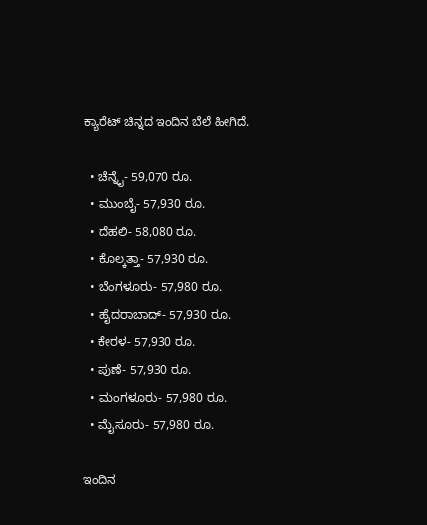ಕ್ಯಾರೆಟ್ ಚಿನ್ನದ ಇಂದಿನ ಬೆಲೆ ಹೀಗಿದೆ.

  • ಚೆನ್ನೈ- 59,070 ರೂ.
  • ಮುಂಬೈ- 57,930 ರೂ.
  • ದೆಹಲಿ- 58,080 ರೂ.
  • ಕೊಲ್ಕತ್ತಾ- 57,930 ರೂ.
  • ಬೆಂಗಳೂರು- 57,980 ರೂ.
  • ಹೈದರಾಬಾದ್- 57,930 ರೂ.
  • ಕೇರಳ- 57,930 ರೂ.
  • ಪುಣೆ- 57,930 ರೂ.
  • ಮಂಗಳೂರು- 57,980 ರೂ.
  • ಮೈಸೂರು- 57,980 ರೂ.

ಇಂದಿನ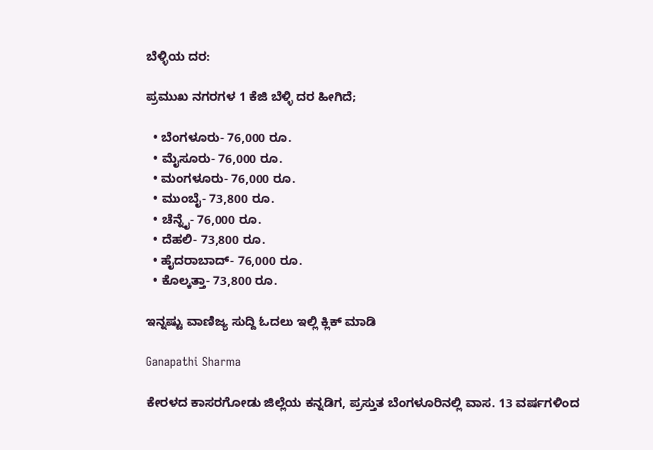ಬೆಳ್ಳಿಯ ದರ:

ಪ್ರಮುಖ ನಗರಗಳ 1 ಕೆಜಿ ಬೆಳ್ಳಿ ದರ ಹೀಗಿದೆ;

  • ಬೆಂಗಳೂರು- 76,000 ರೂ.
  • ಮೈಸೂರು- 76,000 ರೂ.
  • ಮಂಗಳೂರು- 76,000 ರೂ.
  • ಮುಂಬೈ- 73,800 ರೂ.
  • ಚೆನ್ನೈ- 76,000 ರೂ.
  • ದೆಹಲಿ- 73,800 ರೂ.
  • ಹೈದರಾಬಾದ್- 76,000 ರೂ.
  • ಕೊಲ್ಕತ್ತಾ- 73,800 ರೂ.

ಇನ್ನಷ್ಟು ವಾಣಿಜ್ಯ ಸುದ್ದಿ ಓದಲು ಇಲ್ಲಿ ಕ್ಲಿಕ್ ಮಾಡಿ

Ganapathi Sharma

ಕೇರಳದ ಕಾಸರಗೋಡು ಜಿಲ್ಲೆಯ ಕನ್ನಡಿಗ, ಪ್ರಸ್ತುತ ಬೆಂಗಳೂರಿನಲ್ಲಿ ವಾಸ. 13 ವರ್ಷಗಳಿಂದ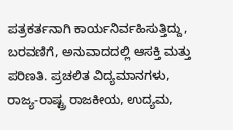ಪತ್ರಕರ್ತನಾಗಿ ಕಾರ್ಯನಿರ್ವಹಿಸುತ್ತಿದ್ದು, ಬರವಣಿಗೆ, ಅನುವಾದದಲ್ಲಿ ಆಸಕ್ತಿ ಮತ್ತು ಪರಿಣತಿ. ಪ್ರಚಲಿತ ವಿದ್ಯಮಾನಗಳು, ರಾಜ್ಯ-ರಾಷ್ಟ್ರ ರಾಜಕೀಯ, ಉದ್ಯಮ,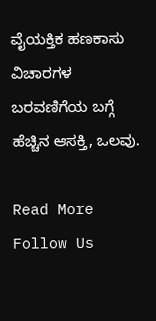ವೈಯಕ್ತಿಕ ಹಣಕಾಸು ವಿಚಾರಗಳ ಬರವಣಿಗೆಯ ಬಗ್ಗೆ ಹೆಚ್ಚಿನ ಆಸಕ್ತಿ, ಒಲವು.

Read More
Follow Us